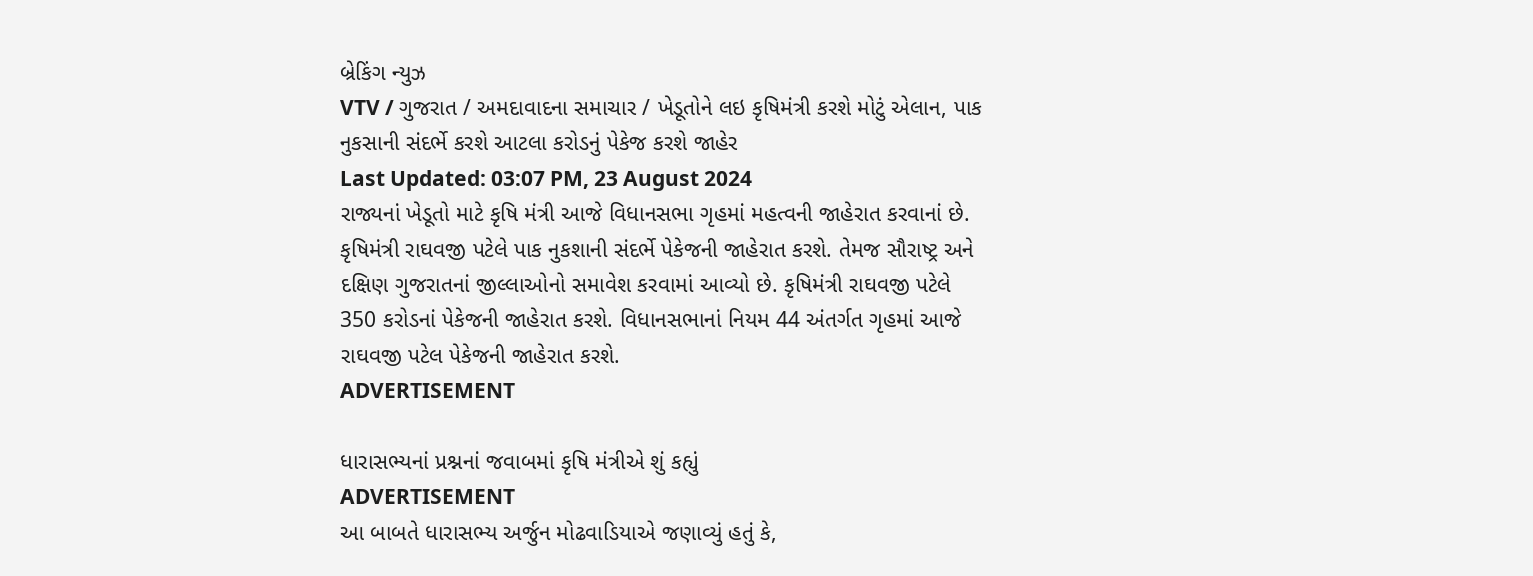બ્રેકિંગ ન્યુઝ
VTV / ગુજરાત / અમદાવાદના સમાચાર / ખેડૂતોને લઇ કૃષિમંત્રી કરશે મોટું એલાન, પાક નુકસાની સંદર્ભે કરશે આટલા કરોડનું પેકેજ કરશે જાહેર
Last Updated: 03:07 PM, 23 August 2024
રાજ્યનાં ખેડૂતો માટે કૃષિ મંત્રી આજે વિધાનસભા ગૃહમાં મહત્વની જાહેરાત કરવાનાં છે. કૃષિમંત્રી રાઘવજી પટેલે પાક નુકશાની સંદર્ભે પેકેજની જાહેરાત કરશે. તેમજ સૌરાષ્ટ્ર અને દક્ષિણ ગુજરાતનાં જીલ્લાઓનો સમાવેશ કરવામાં આવ્યો છે. કૃષિમંત્રી રાઘવજી પટેલે 350 કરોડનાં પેકેજની જાહેરાત કરશે. વિધાનસભાનાં નિયમ 44 અંતર્ગત ગૃહમાં આજે રાઘવજી પટેલ પેકેજની જાહેરાત કરશે.
ADVERTISEMENT

ધારાસભ્યનાં પ્રશ્નનાં જવાબમાં કૃષિ મંત્રીએ શું કહ્યું
ADVERTISEMENT
આ બાબતે ધારાસભ્ય અર્જુન મોઢવાડિયાએ જણાવ્યું હતું કે,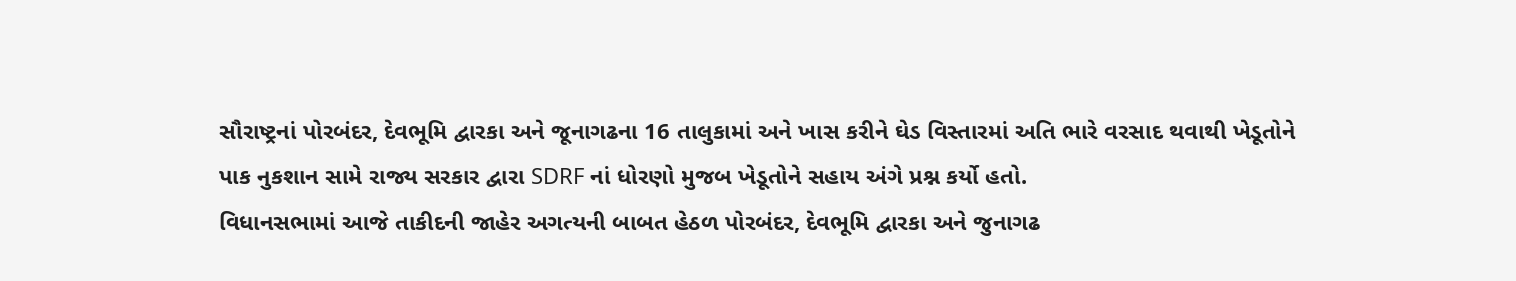સૌરાષ્ટ્રનાં પોરબંદર, દેવભૂમિ દ્વારકા અને જૂનાગઢના 16 તાલુકામાં અને ખાસ કરીને ઘેડ વિસ્તારમાં અતિ ભારે વરસાદ થવાથી ખેડૂતોને પાક નુકશાન સામે રાજ્ય સરકાર દ્વારા SDRF નાં ધોરણો મુજબ ખેડૂતોને સહાય અંગે પ્રશ્ન કર્યો હતો.
વિધાનસભામાં આજે તાકીદની જાહેર અગત્યની બાબત હેઠળ પોરબંદર, દેવભૂમિ દ્વારકા અને જુનાગઢ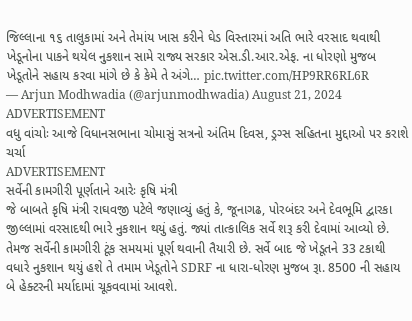જિલ્લાના ૧૬ તાલુકામાં અને તેમાંય ખાસ કરીને ઘેડ વિસ્તારમાં અતિ ભારે વરસાદ થવાથી ખેડૂનોના પાકને થયેલ નુકશાન સામે રાજ્ય સરકાર એસ.ડી.આર.એફ. ના ધોરણો મુજબ ખેડૂતોને સહાય કરવા માંગે છે કે કેમે તે અંગે… pic.twitter.com/HP9RR6RL6R
— Arjun Modhwadia (@arjunmodhwadia) August 21, 2024
ADVERTISEMENT
વધુ વાંચોઃ આજે વિધાનસભાના ચોમાસું સત્રનો અંતિમ દિવસ, ડ્રગ્સ સહિતના મુદ્દાઓ પર કરાશે ચર્ચા
ADVERTISEMENT
સર્વેની કામગીરી પૂર્ણતાને આરેઃ કૃષિ મંત્રી
જે બાબતે કૃષિ મંત્રી રાઘવજી પટેલે જણાવ્યું હતું કે, જૂનાગઢ, પોરબંદર અને દેવભૂમિ દ્વારકા જીલ્લામાં વરસાદથી ભારે નુકશાન થયું હતું. જ્યાં તાત્કાલિક સર્વે શરૂ કરી દેવામાં આવ્યો છે. તેમજ સર્વેની કામગીરી ટૂંક સમયમાં પૂર્ણ થવાની તૈયારી છે. સર્વે બાદ જે ખેડૂતને 33 ટકાથી વધારે નુકશાન થયું હશે તે તમામ ખેડૂતોને SDRF ના ધારા-ધોરણ મુજબ રૂા. 8500 ની સહાય બે હેક્ટરની મર્યાદામાં ચૂકવવામાં આવશે.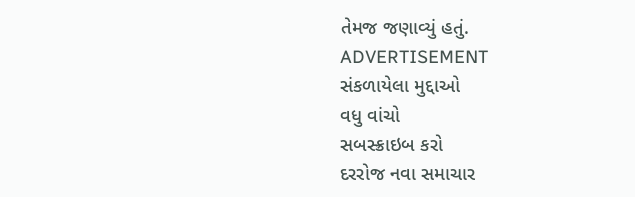તેમજ જણાવ્યું હતું.
ADVERTISEMENT
સંકળાયેલા મુદ્દાઓ
વધુ વાંચો
સબસ્ક્રાઇબ કરો
દરરોજ નવા સમાચાર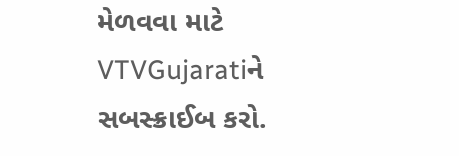મેળવવા માટે VTVGujaratiને સબસ્ક્રાઈબ કરો.